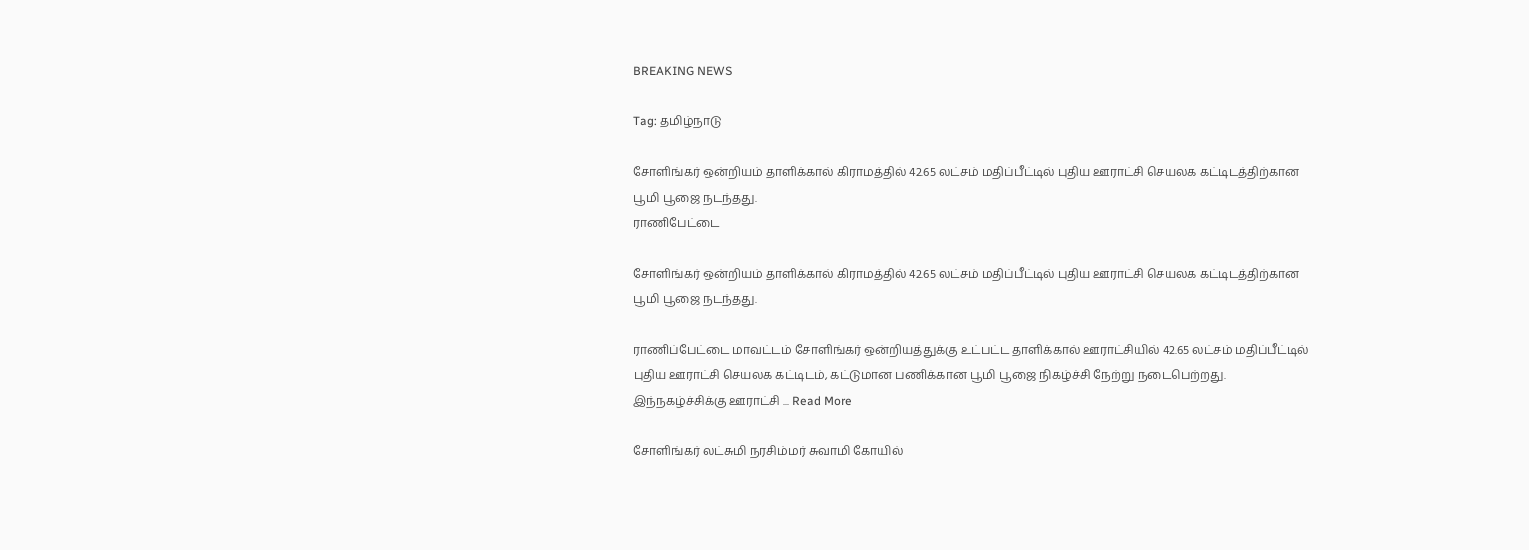BREAKING NEWS

Tag: தமிழ்நாடு

சோளிங்கர் ஒன்றியம் தாளிக்கால் கிராமத்தில் 42.65 லட்சம் மதிப்பீட்டில் புதிய ஊராட்சி செயலக கட்டிடத்திற்கான பூமி பூஜை நடந்தது.
ராணிபேட்டை

சோளிங்கர் ஒன்றியம் தாளிக்கால் கிராமத்தில் 42.65 லட்சம் மதிப்பீட்டில் புதிய ஊராட்சி செயலக கட்டிடத்திற்கான பூமி பூஜை நடந்தது.

ராணிப்பேட்டை மாவட்டம் சோளிங்கர் ஒன்றியத்துக்கு உட்பட்ட தாளிக்கால் ஊராட்சியில் 42.65 லட்சம் மதிப்பீட்டில் புதிய ஊராட்சி செயலக கட்டிடம், கட்டுமான பணிக்கான பூமி பூஜை நிகழ்ச்சி நேற்று நடைபெற்றது.     இந்நகழ்ச்சிக்கு ஊராட்சி ... Read More

சோளிங்கர் லட்சுமி நரசிம்மர் சுவாமி கோயில்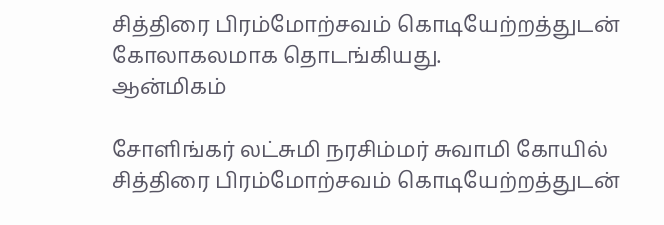சித்திரை பிரம்மோற்சவம் கொடியேற்றத்துடன் கோலாகலமாக தொடங்கியது.
ஆன்மிகம்

சோளிங்கர் லட்சுமி நரசிம்மர் சுவாமி கோயில் சித்திரை பிரம்மோற்சவம் கொடியேற்றத்துடன்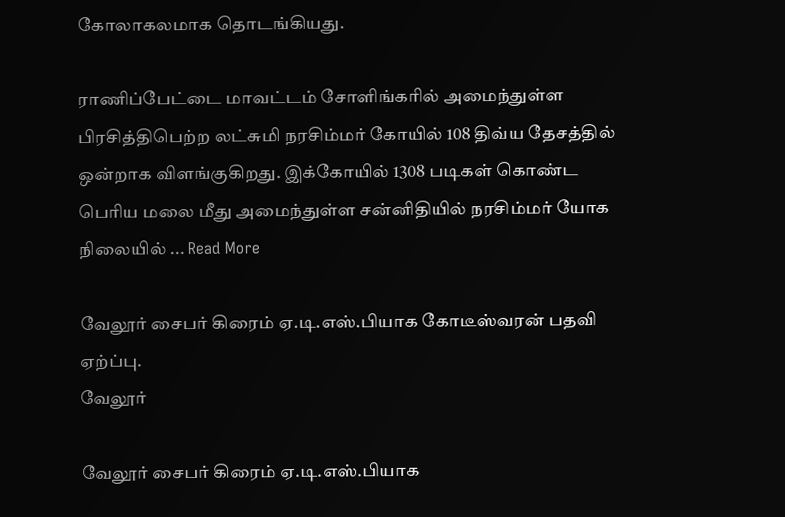கோலாகலமாக தொடங்கியது.

ராணிப்பேட்டை மாவட்டம் சோளிங்கரில் அமைந்துள்ள பிரசித்திபெற்ற லட்சுமி நரசிம்மர் கோயில் 108 திவ்ய தேசத்தில் ஒன்றாக விளங்குகிறது. இக்கோயில் 1308 படிகள் கொண்ட பெரிய மலை மீது அமைந்துள்ள சன்னிதியில் நரசிம்மர் யோக நிலையில் ... Read More

வேலூர் சைபர் கிரைம் ஏ.டி.எஸ்.பியாக கோடீஸ்வரன் பதவி ஏற்ப்பு.
வேலூர்

வேலூர் சைபர் கிரைம் ஏ.டி.எஸ்.பியாக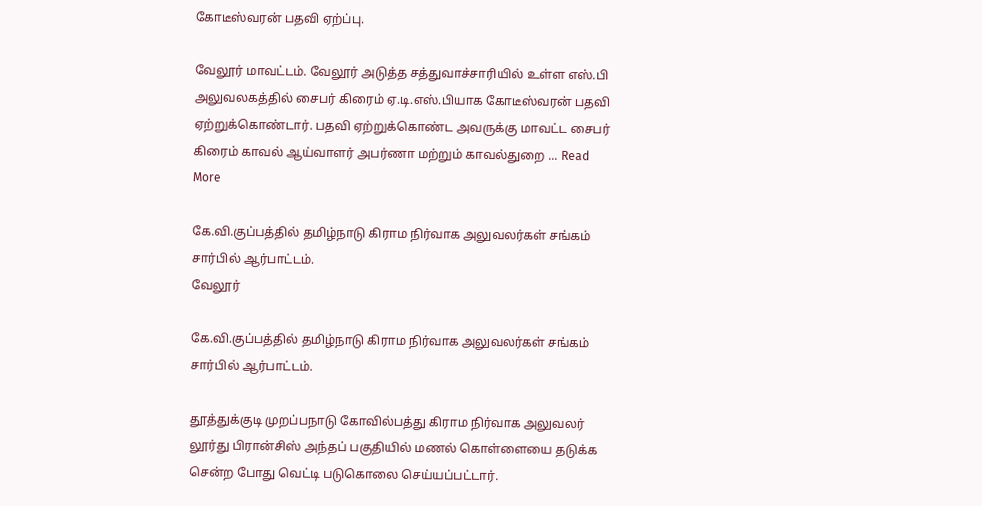கோடீஸ்வரன் பதவி ஏற்ப்பு.

வேலூர் மாவட்டம். வேலூர் அடுத்த சத்துவாச்சாரியில் உள்ள எஸ்.பி அலுவலகத்தில் சைபர் கிரைம் ஏ.டி.எஸ்.பியாக கோடீஸ்வரன் பதவி ஏற்றுக்கொண்டார். பதவி ஏற்றுக்கொண்ட அவருக்கு மாவட்ட சைபர் கிரைம் காவல் ஆய்வாளர் அபர்ணா மற்றும் காவல்துறை ... Read More

கே.வி.குப்பத்தில் தமிழ்நாடு கிராம நிர்வாக அலுவலர்கள் சங்கம் சார்பில் ஆர்பாட்டம்.
வேலூர்

கே.வி.குப்பத்தில் தமிழ்நாடு கிராம நிர்வாக அலுவலர்கள் சங்கம் சார்பில் ஆர்பாட்டம்.

தூத்துக்குடி முறப்பநாடு கோவில்பத்து கிராம நிர்வாக அலுவலர் லூர்து பிரான்சிஸ் அந்தப் பகுதியில் மணல் கொள்ளையை தடுக்க சென்ற போது வெட்டி படுகொலை செய்யப்பட்டார்.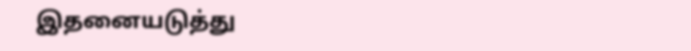இதனையடுத்து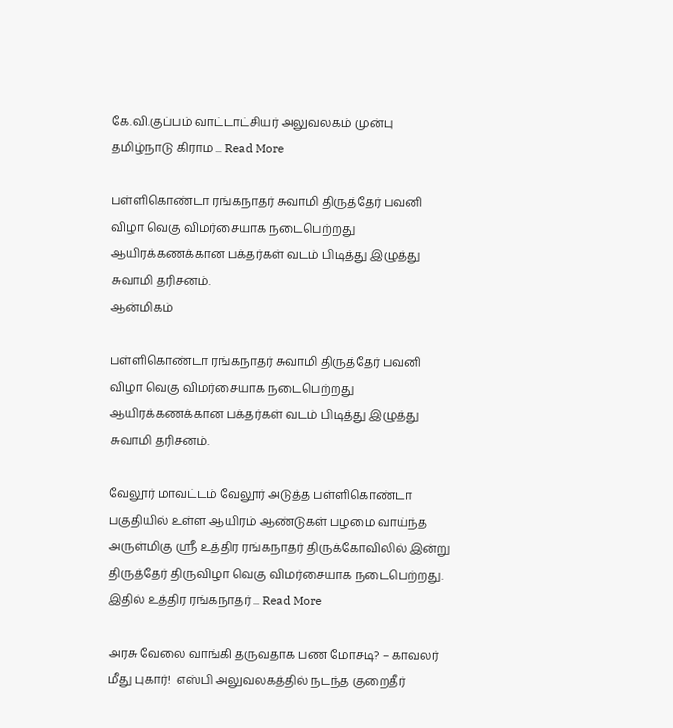கே.வி.குப்பம் ‌வாட்டாட்சியர் அலுவலகம் முன்பு தமிழ்நாடு கிராம ... Read More

பள்ளிகொண்டா ரங்கநாதர் சுவாமி திருத்தேர் பவனி விழா வெகு விமர்சையாக நடைபெற்றது ஆயிரக்கணக்கான பக்தர்கள் வடம் பிடித்து இழுத்து சுவாமி தரிசனம்.
ஆன்மிகம்

பள்ளிகொண்டா ரங்கநாதர் சுவாமி திருத்தேர் பவனி விழா வெகு விமர்சையாக நடைபெற்றது ஆயிரக்கணக்கான பக்தர்கள் வடம் பிடித்து இழுத்து சுவாமி தரிசனம்.

வேலூர் மாவட்டம் வேலூர் அடுத்த பள்ளிகொண்டா பகுதியில் உள்ள ஆயிரம் ஆண்டுகள் பழமை வாய்ந்த அருள்மிகு ஸ்ரீ உத்திர ரங்கநாதர் திருக்கோவிலில் இன்று திருத்தேர் திருவிழா வெகு விமர்சையாக நடைபெற்றது. இதில் உத்திர ரங்கநாதர் ... Read More

அரசு வேலை வாங்கி தருவதாக பண மோசடி? – காவலர் மீது புகார்!  எஸ்பி அலுவலகத்தில் நடந்த குறைதீர்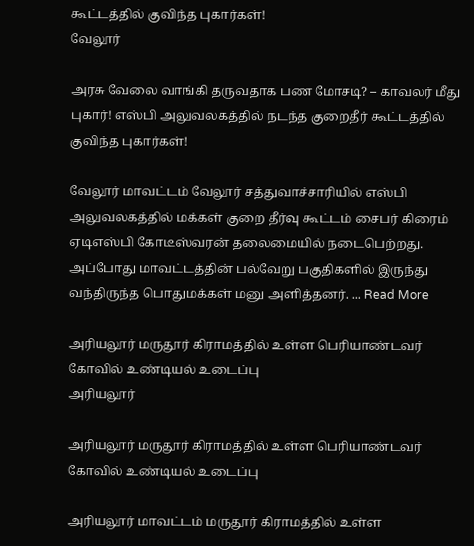கூட்டத்தில் குவிந்த புகார்கள்!
வேலூர்

அரசு வேலை வாங்கி தருவதாக பண மோசடி? – காவலர் மீது புகார்! எஸ்பி அலுவலகத்தில் நடந்த குறைதீர் கூட்டத்தில் குவிந்த புகார்கள்!

வேலூர் மாவட்டம் வேலூர் சத்துவாச்சாரியில் எஸ்பி அலுவலகத்தில் மக்கள் குறை தீர்வு கூட்டம் சைபர் கிரைம் ஏடிஎஸ்பி கோடீஸ்வரன் தலைமையில் நடைபெற்றது. அப்போது மாவட்டத்தின் பல்வேறு பகுதிகளில் இருந்து வந்திருந்த பொதுமக்கள் மனு அளித்தனர். ... Read More

அரியலூர் மருதூர் கிராமத்தில் உள்ள பெரியாண்டவர் கோவில் உண்டியல் உடைப்பு
அரியலூர்

அரியலூர் மருதூர் கிராமத்தில் உள்ள பெரியாண்டவர் கோவில் உண்டியல் உடைப்பு

அரியலூர் மாவட்டம் மருதூர் கிராமத்தில் உள்ள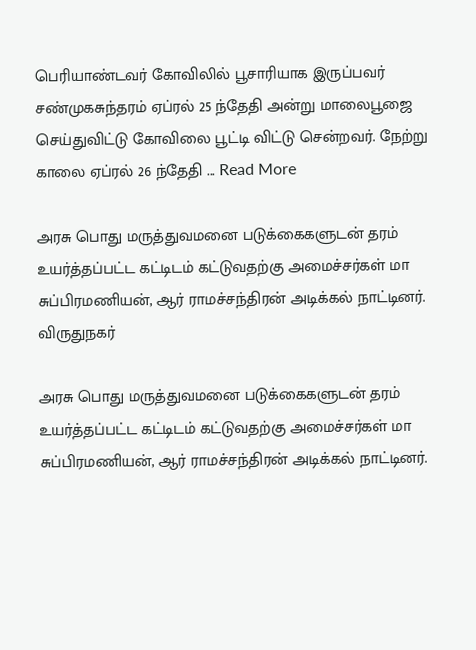பெரியாண்டவர் கோவிலில் பூசாரியாக இருப்பவர் சண்முகசுந்தரம் ஏப்ரல் 25 ந்தேதி அன்று மாலைபூஜை செய்துவிட்டு கோவிலை பூட்டி விட்டு சென்றவர். நேற்று காலை ஏப்ரல் 26 ந்தேதி ... Read More

அரசு பொது மருத்துவமனை படுக்கைகளுடன் தரம் உயர்த்தப்பட்ட கட்டிடம் கட்டுவதற்கு அமைச்சர்கள் மா சுப்பிரமணியன், ஆர் ராமச்சந்திரன் அடிக்கல் நாட்டினர்.
விருதுநகர்

அரசு பொது மருத்துவமனை படுக்கைகளுடன் தரம் உயர்த்தப்பட்ட கட்டிடம் கட்டுவதற்கு அமைச்சர்கள் மா சுப்பிரமணியன், ஆர் ராமச்சந்திரன் அடிக்கல் நாட்டினர்.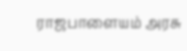ராஜபாளையம் அரசு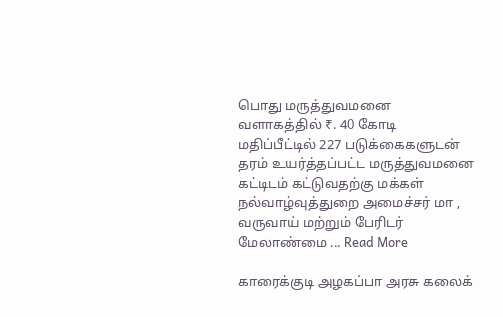பொது மருத்துவமனை வளாகத்தில் ₹. 40 கோடி மதிப்பீட்டில் 227 படுக்கைகளுடன் தரம் உயர்த்தப்பட்ட மருத்துவமனை கட்டிடம் கட்டுவதற்கு மக்கள் நல்வாழ்வுத்துறை அமைச்சர் மா , வருவாய் மற்றும் பேரிடர் மேலாண்மை ... Read More

காரைக்குடி அழகப்பா அரசு கலைக்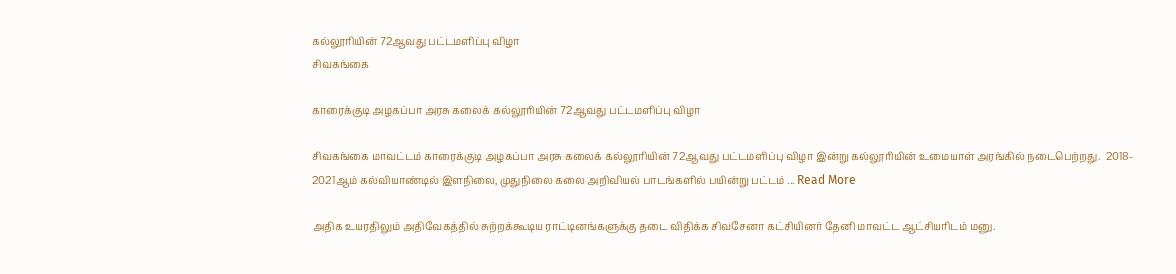கல்லூரியின் 72ஆவது பட்டமளிப்பு விழா
சிவகங்கை

காரைக்குடி அழகப்பா அரசு கலைக் கல்லூரியின் 72ஆவது பட்டமளிப்பு விழா

சிவகங்கை மாவட்டம் காரைக்குடி அழகப்பா அரசு கலைக் கல்லூரியின் 72ஆவது பட்டமளிப்பு விழா இன்று கல்லூரியின் உமையாள் அரங்கில் நடைபெற்றது.  2018- 2021ஆம் கல்வியாண்டில் இளநிலை, முதுநிலை கலை அறிவியல் பாடங்களில் பயின்று பட்டம் ... Read More

அதிக உயரதிலும் அதிவேகத்தில் சுற்றக்கூடிய ராட்டினங்களுக்கு தடை விதிக்க சிவசேனா கட்சியினர் தேனி மாவட்ட ஆட்சியரிடம் மனு.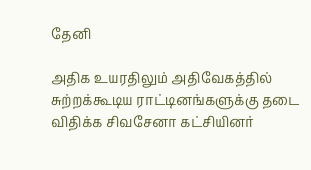தேனி

அதிக உயரதிலும் அதிவேகத்தில் சுற்றக்கூடிய ராட்டினங்களுக்கு தடை விதிக்க சிவசேனா கட்சியினர்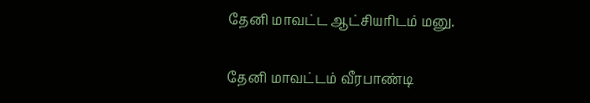தேனி மாவட்ட ஆட்சியரிடம் மனு.

தேனி மாவட்டம் வீரபாண்டி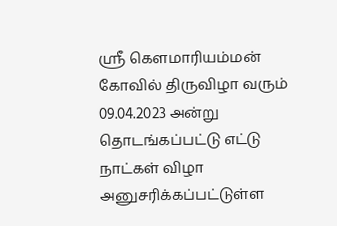ஸ்ரீ கௌமாரியம்மன் கோவில் திருவிழா வரும் 09.04.2023 அன்று தொடங்கப்பட்டு எட்டு நாட்கள் விழா அனுசரிக்கப்பட்டுள்ள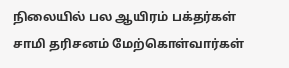நிலையில் பல ஆயிரம் பக்தர்கள் சாமி தரிசனம் மேற்கொள்வார்கள்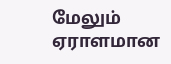மேலும் ஏராளமான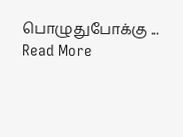பொழுதுபோக்கு ... Read More